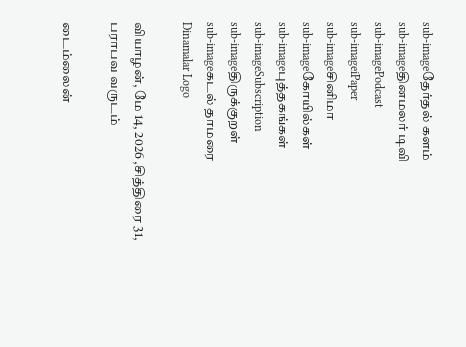sub-imageதேர்தல் களம்
sub-imageதினமலர் டிவி
sub-imagePodcast
sub-imageiPaper
sub-imageசினிமா
sub-imageகோயில்கள்
sub-imageபுத்தகங்கள்
sub-imageSubscription
sub-imageதிருக்குறள்
sub-imageகடல் தாமரை
Dinamalar Logo

வியாழன், மே 14, 2026 ,சித்திரை 31, பராபவ வருடம்

டைம்லைன்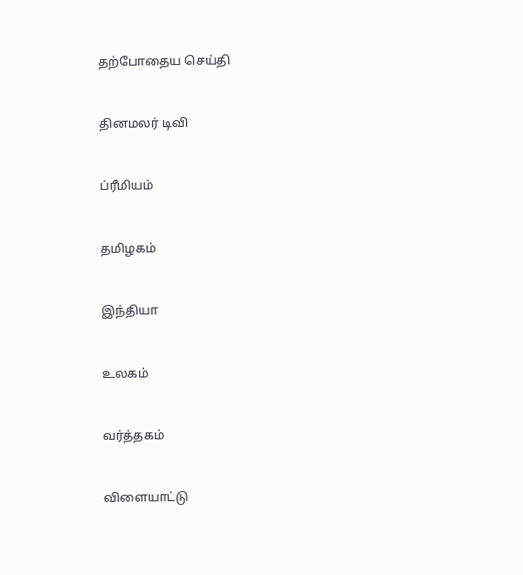தற்போதைய செய்தி


தினமலர் டிவி


ப்ரீமியம்


தமிழகம்


இந்தியா


உலகம்


வர்த்தகம்


விளையாட்டு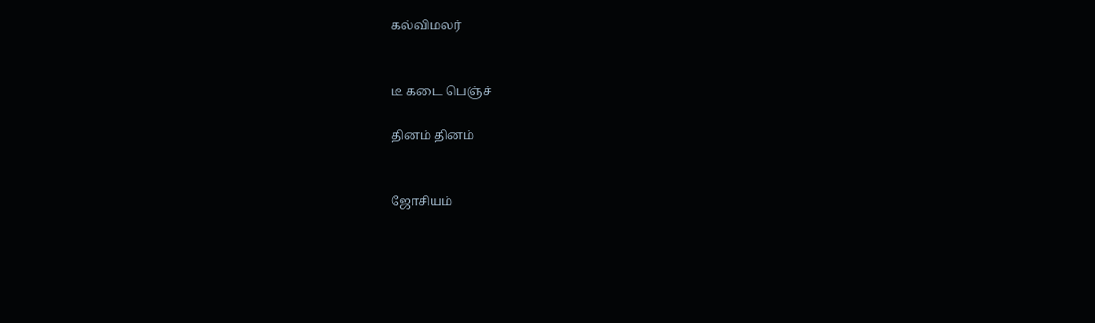கல்விமலர்


டீ கடை பெஞ்ச்

தினம் தினம்


ஜோசியம்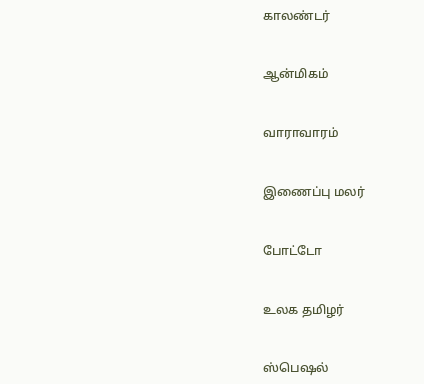காலண்டர்


ஆன்மிகம்


வாராவாரம்


இணைப்பு மலர்


போட்டோ


உலக தமிழர்


ஸ்பெஷல்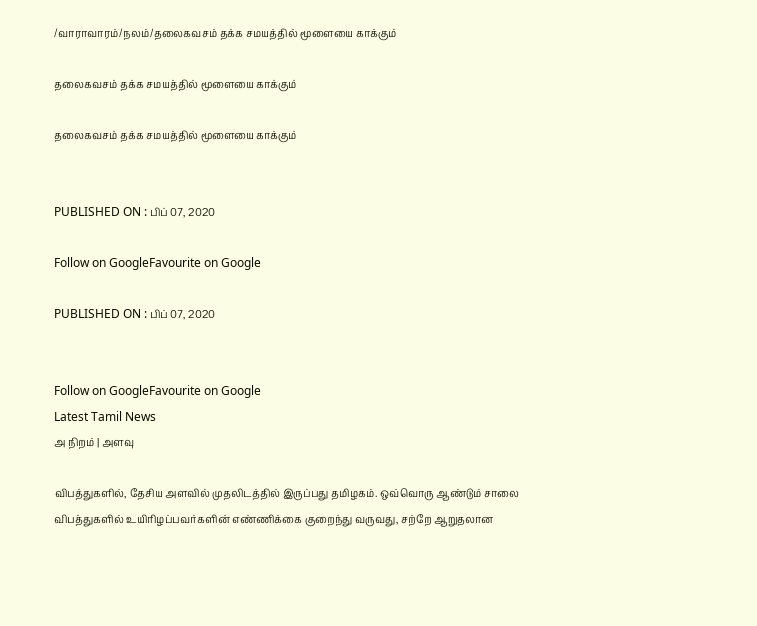/வாராவாரம்/நலம்/தலைகவசம் தக்க சமயத்தில் மூளையை காக்கும்

தலைகவசம் தக்க சமயத்தில் மூளையை காக்கும்

தலைகவசம் தக்க சமயத்தில் மூளையை காக்கும்


PUBLISHED ON : பிப் 07, 2020

Follow on GoogleFavourite on Google

PUBLISHED ON : பிப் 07, 2020


Follow on GoogleFavourite on Google
Latest Tamil News
அ நிறம் | அளவு

விபத்துகளில், தேசிய அளவில் முதலிடத்தில் இருப்பது தமிழகம். ஒவ்வொரு ஆண்டும் சாலை விபத்துகளில் உயிரிழப்பவர்களின் எண்ணிக்கை குறைந்து வருவது, சற்றே ஆறுதலான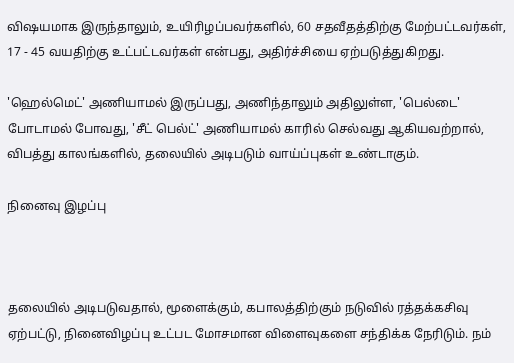விஷயமாக இருந்தாலும், உயிரிழப்பவர்களில், 60 சதவீதத்திற்கு மேற்பட்டவர்கள், 17 - 45 வயதிற்கு உட்பட்டவர்கள் என்பது, அதிர்ச்சியை ஏற்படுத்துகிறது.

'ஹெல்மெட்' அணியாமல் இருப்பது, அணிந்தாலும் அதிலுள்ள, 'பெல்டை' போடாமல் போவது, 'சீட் பெல்ட்' அணியாமல் காரில் செல்வது ஆகியவற்றால், விபத்து காலங்களில், தலையில் அடிபடும் வாய்ப்புகள் உண்டாகும்.

நினைவு இழப்பு



தலையில் அடிபடுவதால், மூளைக்கும், கபாலத்திற்கும் நடுவில் ரத்தக்கசிவு ஏற்பட்டு, நினைவிழப்பு உட்பட மோசமான விளைவுகளை சந்திக்க நேரிடும். நம்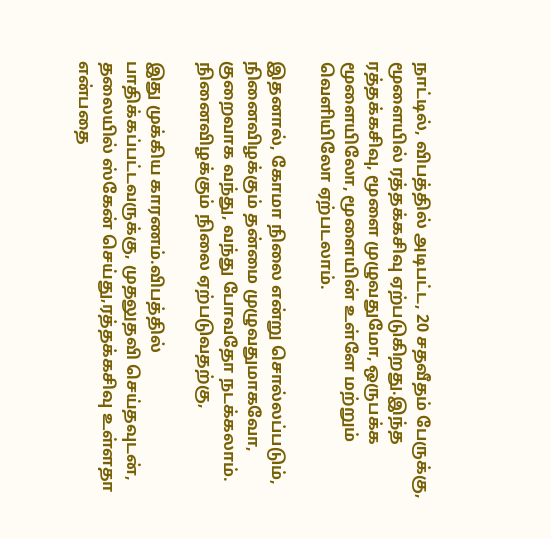நாட்டில், விபத்தில் அடிபட்ட, 20 சதவீதம் பேருக்கு, மூளையில் ரத்தக்கசிவு ஏற்படுகிறது.இந்த ரத்தக்கசிவு, மூளை முழுவதுமோ, ஒருபக்க மூளையிலோ, மூளையின் உள்ளே மற்றும் வெளியிலோ ஏற்படலாம்.

இதனால், கோமா நிலை என்று சொல்லப்படும், நினைவிழக்கும் தன்மை முழுவதுமாகவோ, குறைவாக வந்து, வந்து போவதோ நடக்கலாம். நினைவிழக்கும் நிலை ஏற்படுவதற்கு,

இது முக்கிய காரணம்.விபத்தில் பாதிக்கப்பட்டவருக்கு, முதலுதவி செய்தவுடன், தலையில் ஸ்கேன் செய்து,ரத்தக்கசிவு உள்ளதா என்பதை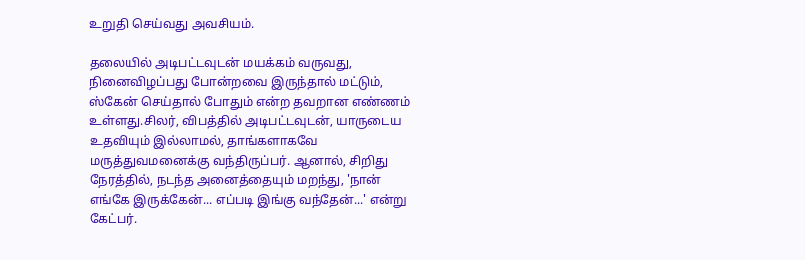உறுதி செய்வது அவசியம்.

தலையில் அடிபட்டவுடன் மயக்கம் வருவது, நினைவிழப்பது போன்றவை இருந்தால் மட்டும், ஸ்கேன் செய்தால் போதும் என்ற தவறான எண்ணம் உள்ளது.சிலர், விபத்தில் அடிபட்டவுடன், யாருடைய உதவியும் இல்லாமல், தாங்களாகவே மருத்துவமனைக்கு வந்திருப்பர். ஆனால், சிறிது நேரத்தில், நடந்த அனைத்தையும் மறந்து, 'நான் எங்கே இருக்கேன்... எப்படி இங்கு வந்தேன்...' என்று கேட்பர்.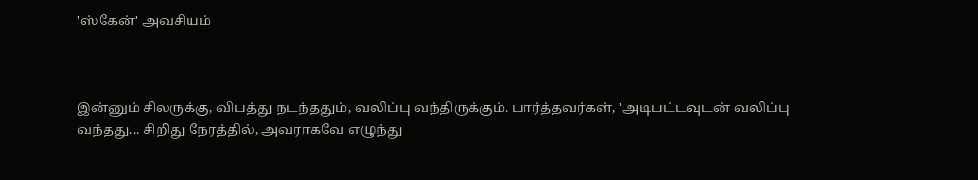'ஸ்கேன்' அவசியம்



இன்னும் சிலருக்கு, விபத்து நடந்ததும், வலிப்பு வந்திருக்கும். பார்த்தவர்கள், 'அடிபட்டவுடன் வலிப்பு வந்தது... சிறிது நேரத்தில், அவராகவே எழுந்து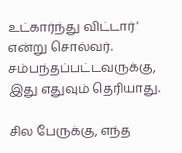உட்கார்ந்து விட்டார்' என்று சொல்வர். சம்பந்தப்பட்டவருக்கு, இது எதுவும் தெரியாது.

சில பேருக்கு, எந்த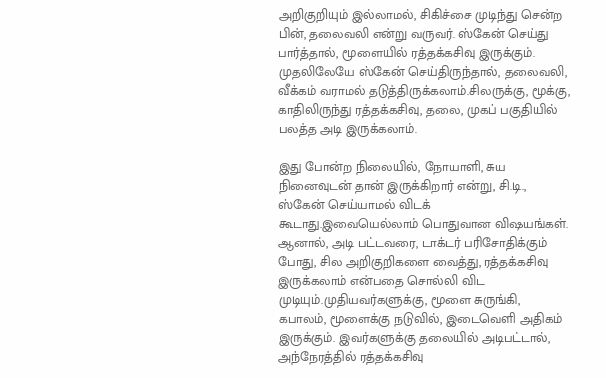அறிகுறியும் இல்லாமல், சிகிச்சை முடிந்து சென்ற பின், தலைவலி என்று வருவர். ஸ்கேன் செய்து பார்த்தால், மூளையில் ரத்தக்கசிவு இருக்கும். முதலிலேயே ஸ்கேன் செய்திருந்தால், தலைவலி, வீக்கம் வராமல் தடுத்திருக்கலாம்.சிலருக்கு, மூக்கு, காதிலிருந்து ரத்தக்கசிவு, தலை, முகப் பகுதியில் பலத்த அடி இருக்கலாம்.

இது போன்ற நிலையில், நோயாளி, சுய நினைவுடன் தான் இருக்கிறார் என்று, சி.டி., ஸ்கேன் செய்யாமல் விடக் கூடாது.இவையெல்லாம் பொதுவான விஷயங்கள். ஆனால், அடி பட்டவரை, டாக்டர் பரிசோதிக்கும் போது, சில அறிகுறிகளை வைத்து, ரத்தக்கசிவு இருக்கலாம் என்பதை சொல்லி விட முடியும்.முதியவர்களுக்கு, மூளை சுருங்கி, கபாலம், மூளைக்கு நடுவில், இடைவெளி அதிகம் இருக்கும். இவர்களுக்கு தலையில் அடிபட்டால், அந்நேரத்தில் ரத்தக்கசிவு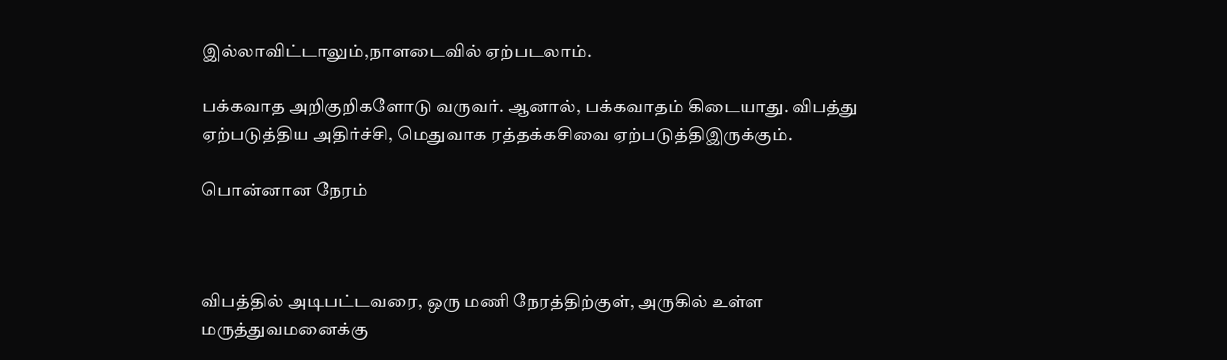இல்லாவிட்டாலும்,நாளடைவில் ஏற்படலாம்.

பக்கவாத அறிகுறிகளோடு வருவர். ஆனால், பக்கவாதம் கிடையாது. விபத்து ஏற்படுத்திய அதிர்ச்சி, மெதுவாக ரத்தக்கசிவை ஏற்படுத்திஇருக்கும்.

பொன்னான நேரம்



விபத்தில் அடிபட்டவரை, ஒரு மணி நேரத்திற்குள், அருகில் உள்ள மருத்துவமனைக்கு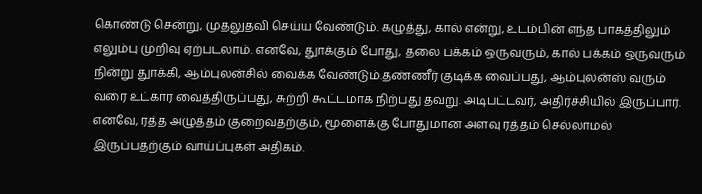கொண்டு சென்று, முதலுதவி செய்ய வேண்டும். கழுத்து, கால் என்று, உடம்பின் எந்த பாகத்திலும் எலும்பு முறிவு ஏற்படலாம். எனவே, துாக்கும் போது, தலை பக்கம் ஒருவரும், கால் பக்கம் ஒருவரும் நின்று துாக்கி, ஆம்புலன்சில் வைக்க வேண்டும்.தண்ணீர் குடிக்க வைப்பது, ஆம்புலன்ஸ் வரும் வரை உட்கார வைத்திருப்பது, சுற்றி கூட்டமாக நிற்பது தவறு. அடிபட்டவர், அதிர்ச்சியில் இருப்பார். எனவே, ரத்த அழுத்தம் குறைவதற்கும், மூளைக்கு போதுமான அளவு ரத்தம் செல்லாமல் இருப்பதற்கும் வாய்ப்புகள் அதிகம்.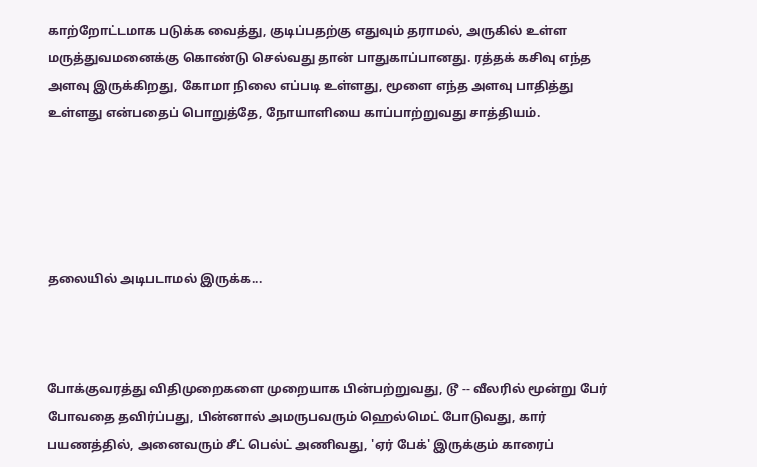காற்றோட்டமாக படுக்க வைத்து, குடிப்பதற்கு எதுவும் தராமல், அருகில் உள்ள மருத்துவமனைக்கு கொண்டு செல்வது தான் பாதுகாப்பானது. ரத்தக் கசிவு எந்த அளவு இருக்கிறது, கோமா நிலை எப்படி உள்ளது, மூளை எந்த அளவு பாதித்து உள்ளது என்பதைப் பொறுத்தே, நோயாளியை காப்பாற்றுவது சாத்தியம்.





தலையில் அடிபடாமல் இருக்க...



போக்குவரத்து விதிமுறைகளை முறையாக பின்பற்றுவது, டூ -- வீலரில் மூன்று பேர் போவதை தவிர்ப்பது, பின்னால் அமருபவரும் ஹெல்மெட் போடுவது, கார் பயணத்தில், அனைவரும் சீட் பெல்ட் அணிவது, 'ஏர் பேக்' இருக்கும் காரைப்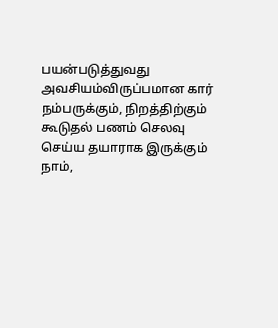பயன்படுத்துவது அவசியம்விருப்பமான கார் நம்பருக்கும், நிறத்திற்கும் கூடுதல் பணம் செலவு செய்ய தயாராக இருக்கும் நாம்,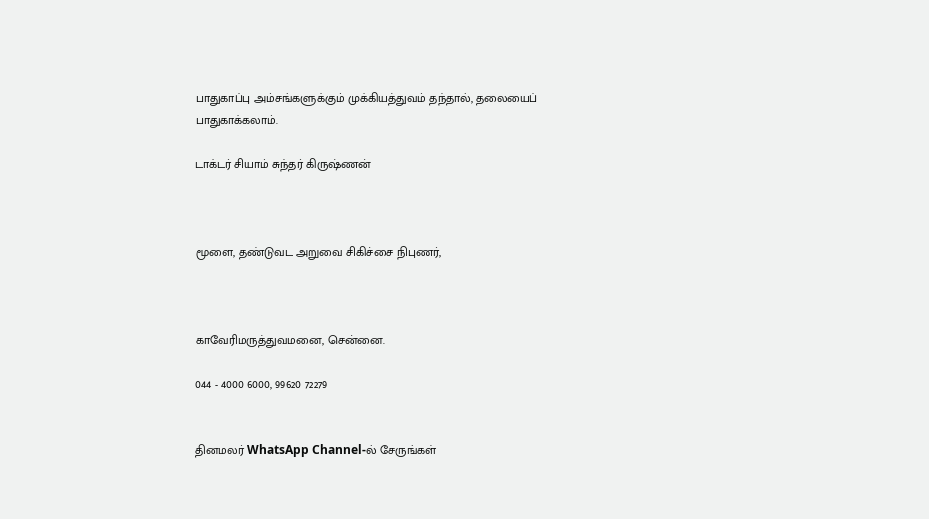பாதுகாப்பு அம்சங்களுக்கும் முக்கியத்துவம் தந்தால், தலையைப் பாதுகாக்கலாம்.

டாக்டர் சியாம் சுந்தர் கிருஷ்ணன்



மூளை, தண்டுவட அறுவை சிகிச்சை நிபுணர்,



காவேரிமருத்துவமனை, சென்னை.

044 - 4000 6000, 99620 72279


தினமலர் WhatsApp Channel-ல் சேருங்கள்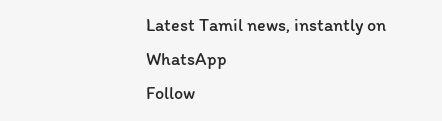Latest Tamil news, instantly on WhatsApp
Follow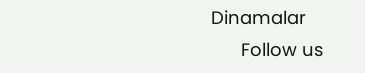Dinamalar
      Follow us